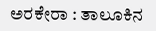ಅರಕೇರಾ : ತಾಲೂಕಿನ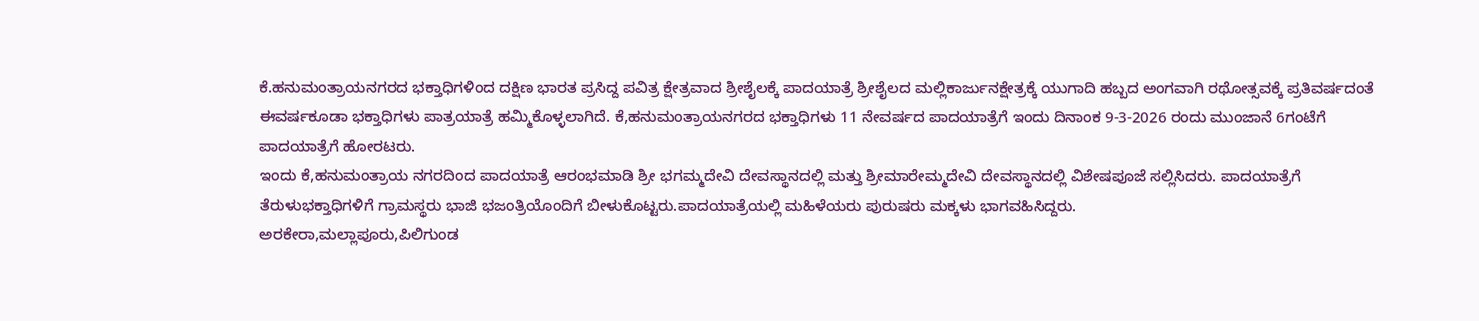ಕೆ.ಹನುಮಂತ್ರಾಯನಗರದ ಭಕ್ತಾಧಿಗಳಿಂದ ದಕ್ಷಿಣ ಭಾರತ ಪ್ರಸಿದ್ದ ಪವಿತ್ರ ಕ್ಷೇತ್ರವಾದ ಶ್ರೀಶೈಲಕ್ಕೆ ಪಾದಯಾತ್ರೆ ಶ್ರೀಶೈಲದ ಮಲ್ಲಿಕಾರ್ಜುನಕ್ಷೇತ್ರಕ್ಕೆ ಯುಗಾದಿ ಹಬ್ಬದ ಅಂಗವಾಗಿ ರಥೋತ್ಸವಕ್ಕೆ ಪ್ರತಿವರ್ಷದಂತೆ ಈವರ್ಷಕೂಡಾ ಭಕ್ತಾಧಿಗಳು ಪಾತ್ರಯಾತ್ರೆ ಹಮ್ಮಿಕೊಳ್ಳಲಾಗಿದೆ. ಕೆ,ಹನುಮಂತ್ರಾಯನಗರದ ಭಕ್ತಾಧಿಗಳು 11 ನೇವರ್ಷದ ಪಾದಯಾತ್ರೆಗೆ ಇಂದು ದಿನಾಂಕ 9-3-2026 ರಂದು ಮುಂಜಾನೆ 6ಗಂಟೆಗೆ ಪಾದಯಾತ್ರೆಗೆ ಹೋರಟರು.
ಇಂದು ಕೆ,ಹನುಮಂತ್ರಾಯ ನಗರದಿಂದ ಪಾದಯಾತ್ರೆ ಆರಂಭಮಾಡಿ ಶ್ರೀ ಭಗಮ್ಮದೇವಿ ದೇವಸ್ಥಾನದಲ್ಲಿ ಮತ್ತು ಶ್ರೀಮಾರೇಮ್ಮದೇವಿ ದೇವಸ್ಥಾನದಲ್ಲಿ ವಿಶೇಷಪೂಜೆ ಸಲ್ಲಿಸಿದರು. ಪಾದಯಾತ್ರೆಗೆ ತೆರುಳುಭಕ್ತಾಧಿಗಳಿಗೆ ಗ್ರಾಮಸ್ಥರು ಭಾಜಿ ಭಜಂತ್ರಿಯೊಂದಿಗೆ ಬೀಳುಕೊಟ್ಟರು.ಪಾದಯಾತ್ರೆಯಲ್ಲಿ ಮಹಿಳೆಯರು ಪುರುಷರು ಮಕ್ಕಳು ಭಾಗವಹಿಸಿದ್ದರು.
ಅರಕೇರಾ,ಮಲ್ಲಾಪೂರು,ಪಿಲಿಗುಂಡ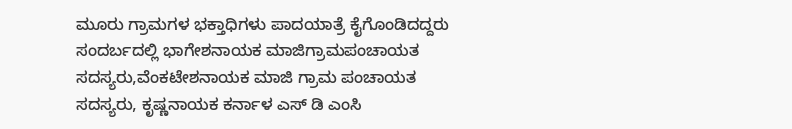ಮೂರು ಗ್ರಾಮಗಳ ಭಕ್ತಾಧಿಗಳು ಪಾದಯಾತ್ರೆ ಕೈಗೊಂಡಿದದ್ದರು
ಸಂದರ್ಬದಲ್ಲಿ ಭಾಗೇಶನಾಯಕ ಮಾಜಿಗ್ರಾಮಪಂಚಾಯತ ಸದಸ್ಯರು,ವೆಂಕಟೇಶನಾಯಕ ಮಾಜಿ ಗ್ರಾಮ ಪಂಚಾಯತ ಸದಸ್ಯರು, ಕೃಷ್ಣನಾಯಕ ಕರ್ನಾಳ ಎಸ್ ಡಿ ಎಂಸಿ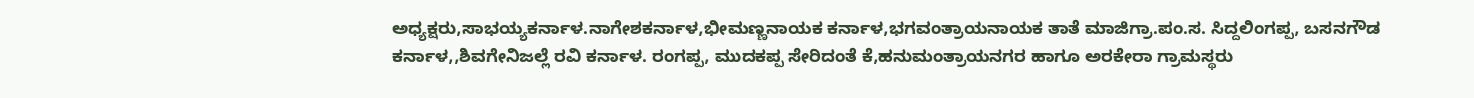ಅಧ್ಯಕ್ಷರು,ಸಾಭಯ್ಯಕರ್ನಾಳ.ನಾಗೇಶಕರ್ನಾಳ,ಭೀಮಣ್ಣನಾಯಕ ಕರ್ನಾಳ,ಭಗವಂತ್ರಾಯನಾಯಕ ತಾತೆ ಮಾಜಿಗ್ರಾ.ಪಂ.ಸ. ಸಿದ್ದಲಿಂಗಪ್ಪ, ಬಸನಗೌಡ ಕರ್ನಾಳ,,ಶಿವಗೇನಿಜಲ್ಲೆ ರವಿ ಕರ್ನಾಳ. ರಂಗಪ್ಪ, ಮುದಕಪ್ಪ ಸೇರಿದಂತೆ ಕೆ,ಹನುಮಂತ್ರಾಯನಗರ ಹಾಗೂ ಅರಕೇರಾ ಗ್ರಾಮಸ್ಥರು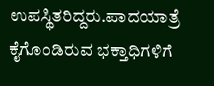ಉಪಸ್ಥಿತರಿದ್ದರು.ಪಾದಯಾತ್ರೆ ಕೈಗೊಂಡಿರುವ ಭಕ್ತಾಧಿಗಳಿಗೆ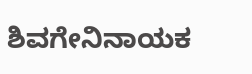ಶಿವಗೇನಿನಾಯಕ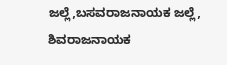ಜಲ್ಲೆ,ಬಸವರಾಜನಾಯಕ ಜಲ್ಲೆ, ಶಿವರಾಜನಾಯಕ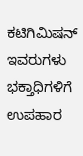ಕಟಿಗಿಮಿಷನ್ ಇವರುಗಳು ಭಕ್ತಾಧಿಗಳಿಗೆ ಉಪಹಾರ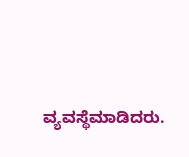ವ್ಯವಸ್ಥೆಮಾಡಿದರು.